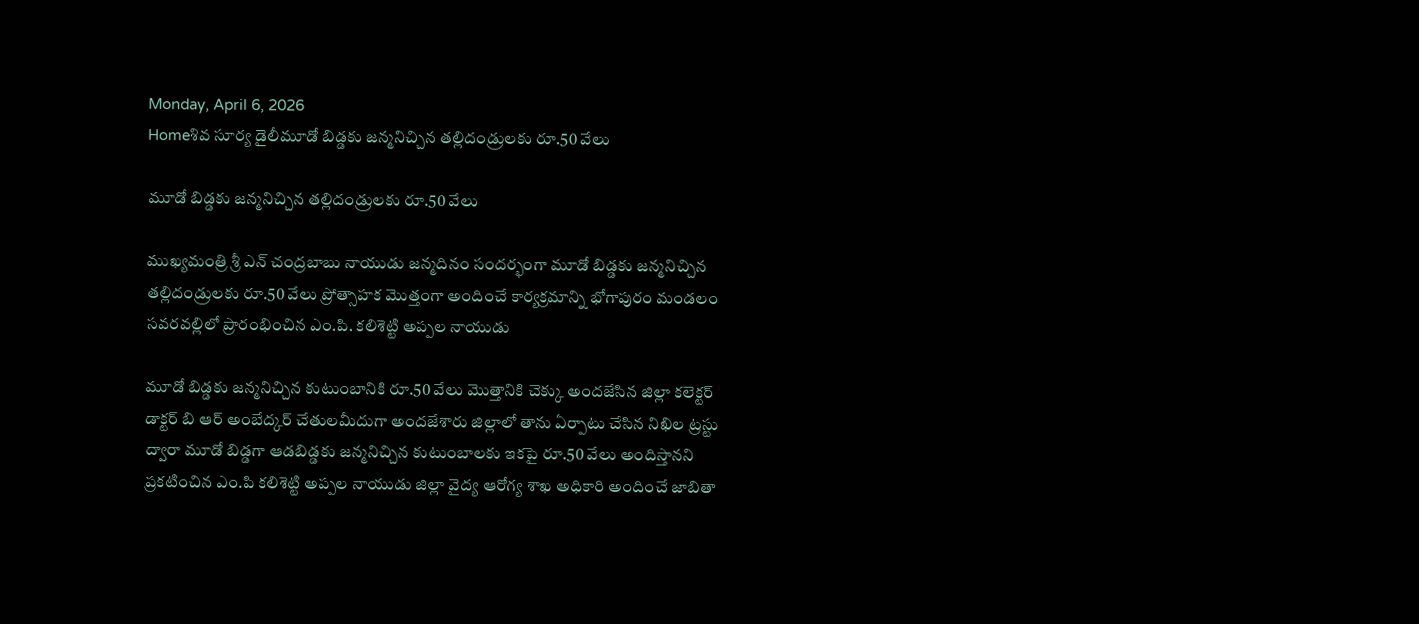Monday, April 6, 2026
Homeశివ సూర్య డైలీమూడో బిడ్డకు జన్మనిచ్చిన తల్లిదండ్రులకు రూ.50 వేలు

మూడో బిడ్డకు జన్మనిచ్చిన తల్లిదండ్రులకు రూ.50 వేలు

ముఖ్యమంత్రి శ్రీ ఎన్ చంద్రబాబు నాయుడు జన్మదినం సందర్భంగా మూడో బిడ్డకు జన్మనిచ్చిన తల్లిదండ్రులకు రూ.50 వేలు ప్రోత్సాహక మొత్తంగా అందించే కార్యక్రమాన్ని భోగాపురం మండలం సవరవల్లిలో ప్రారంభించిన ఎం.పి. కలిశెట్టి అప్పల నాయుడు

మూడో బిడ్డకు జన్మనిచ్చిన కుటుంబానికి రూ.50 వేలు మొత్తానికి చెక్కు అందజేసిన జిల్లా కలెక్టర్ డాక్టర్ బి ఆర్ అంబేద్కర్ చేతులమీదుగా అందజేశారు జిల్లాలో తాను ఏర్పాటు చేసిన నిఖిల ట్రస్టు ద్వారా మూడో బిడ్డగా ఆడబిడ్డకు జన్మనిచ్చిన కుటుంబాలకు ఇకపై రూ.50 వేలు అందిస్తానని ప్రకటించిన ఎం.పి కలిశెట్టి అప్పల నాయుడు జిల్లా వైద్య ఆరోగ్య శాఖ అధికారి అందించే జాబితా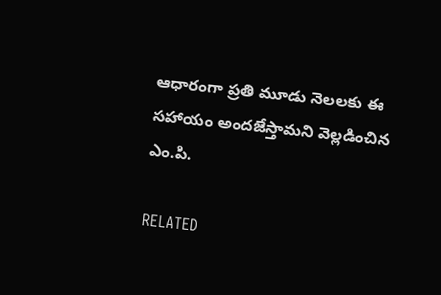ఆధారంగా ప్రతి మూడు నెలలకు ఈ సహాయం అందజేస్తామని వెల్లడించిన ఎం.పి.

RELATED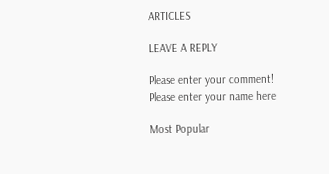ARTICLES

LEAVE A REPLY

Please enter your comment!
Please enter your name here

Most Popular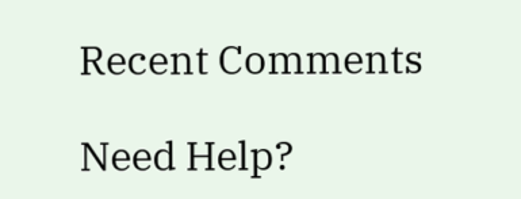Recent Comments

Need Help?